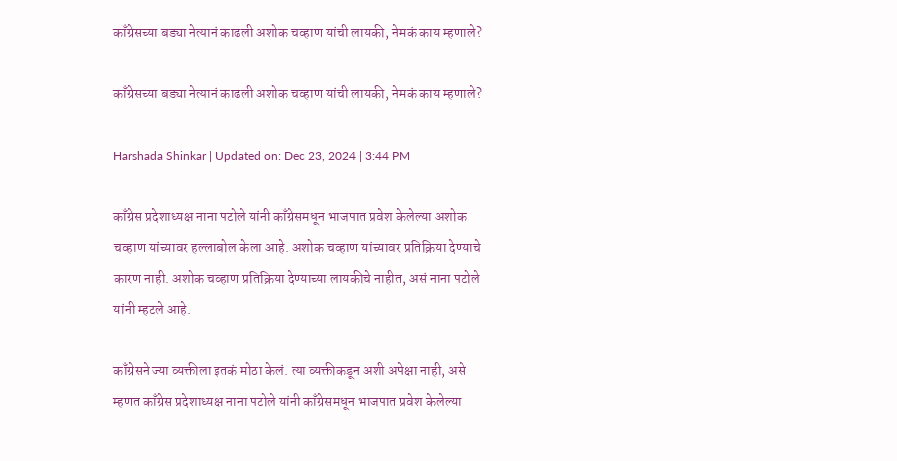काँग्रेसच्या बड्या नेत्यानं काढली अशोक चव्हाण यांची लायकी, नेमकं काय म्हणाले?

काँग्रेसच्या बड्या नेत्यानं काढली अशोक चव्हाण यांची लायकी, नेमकं काय म्हणाले?

Harshada Shinkar | Updated on: Dec 23, 2024 | 3:44 PM

काँग्रेस प्रदेशाध्यक्ष नाना पटोले यांनी काँग्रेसमधून भाजपात प्रवेश केलेल्या अशोक चव्हाण यांच्यावर हल्लाबोल केला आहे. अशोक चव्हाण यांच्यावर प्रतिक्रिया देण्याचे कारण नाही. अशोक चव्हाण प्रतिक्रिया देण्याच्या लायकीचे नाहीत, असं नाना पटोले यांनी म्हटले आहे.

काँग्रेसने ज्या व्यक्तीला इतकं मोठा केलं. त्या व्यक्तीकडून अशी अपेक्षा नाही, असे म्हणत काँग्रेस प्रदेशाध्यक्ष नाना पटोले यांनी काँग्रेसमधून भाजपात प्रवेश केलेल्या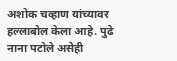अशोक चव्हाण यांच्यावर हल्लाबोल केला आहे. पुढे नाना पटोले असेही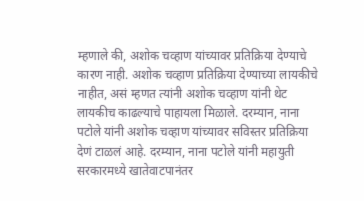म्हणाले की, अशोक चव्हाण यांच्यावर प्रतिक्रिया देण्याचे कारण नाही. अशोक चव्हाण प्रतिक्रिया देण्याच्या लायकीचे नाहीत, असं म्हणत त्यांनी अशोक चव्हाण यांनी थेट लायकीच काढल्याचे पाहायला मिळाले. दरम्यान, नाना पटोले यांनी अशोक चव्हाण यांच्यावर सविस्तर प्रतिक्रिया देणं टाळलं आहे. दरम्यान, नाना पटोले यांनी महायुती सरकारमध्ये खातेवाटपानंतर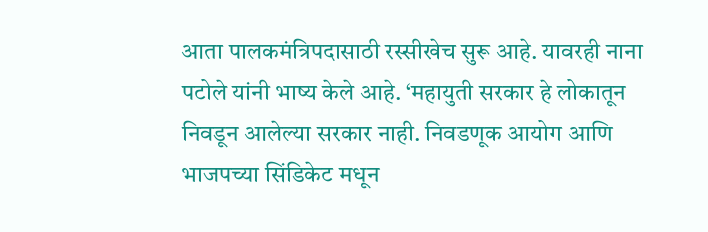आता पालकमंत्रिपदासाठी रस्सीखेच सुरू आहे. यावरही नाना पटोले यांनी भाष्य केले आहे. ‘महायुती सरकार हे लोकातून निवडून आलेल्या सरकार नाही. निवडणूक आयोग आणि भाजपच्या सिंडिकेट मधून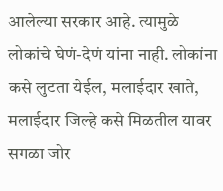आलेल्या सरकार आहे. त्यामुळे लोकांचे घेणं-देणं यांना नाही. लोकांना कसे लुटता येईल, मलाईदार खाते, मलाईदार जिल्हे कसे मिळतील यावर सगळा जोर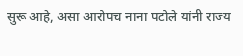सुरू आहे, असा आरोपच नाना पटोले यांनी राज्य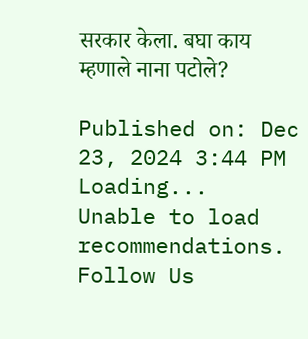सरकार केला. बघा काय म्हणाले नाना पटोले?

Published on: Dec 23, 2024 3:44 PM
Loading...
Unable to load recommendations.
Follow Us